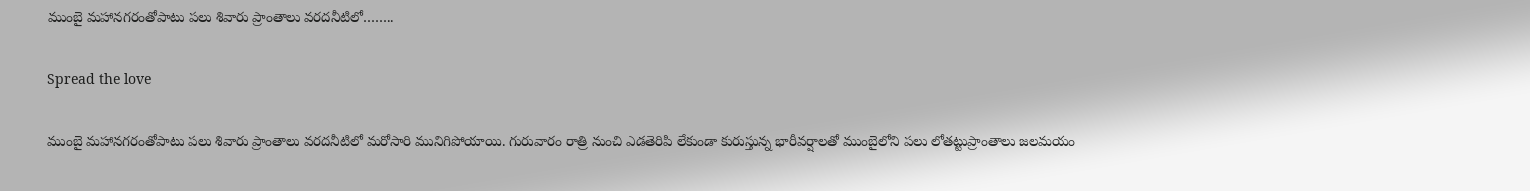ముంబై మహానగరంతోపాటు పలు శివారు ప్రాంతాలు వరదనీటిలో……..

Spread the love

ముంబై మహానగరంతోపాటు పలు శివారు ప్రాంతాలు వరదనీటిలో మరోసారి మునిగిపోయాయి. గురువారం రాత్రి నుంచి ఎడతెరిపి లేకుండా కురుస్తున్న భారీవర్షాలతో ముంబైలోని పలు లోతట్టుప్రాంతాలు జలమయం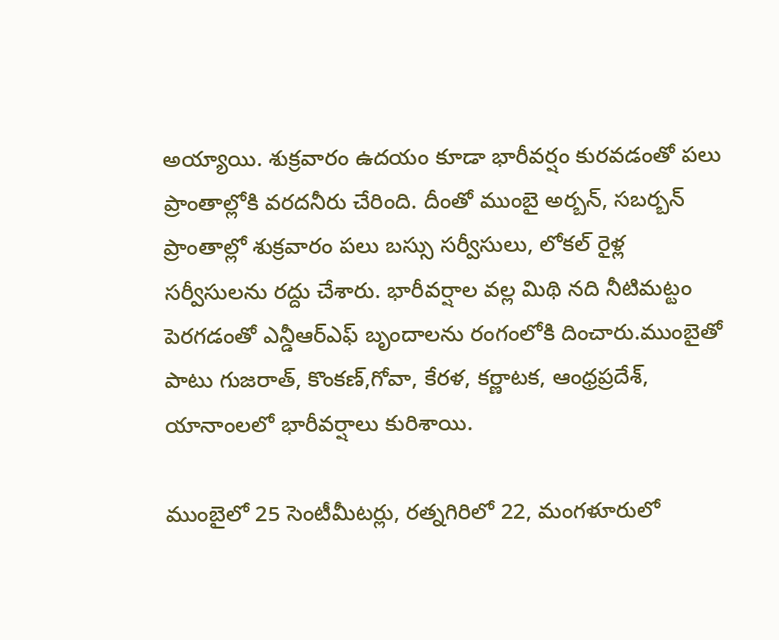అయ్యాయి. శుక్రవారం ఉదయం కూడా భారీవర్షం కురవడంతో పలు ప్రాంతాల్లోకి వరదనీరు చేరింది. దీంతో ముంబై అర్బన్, సబర్బన్ ప్రాంతాల్లో శుక్రవారం పలు బస్సు సర్వీసులు, లోకల్ రైళ్ల సర్వీసులను రద్దు చేశారు. భారీవర్షాల వల్ల మిథి నది నీటిమట్టం పెరగడంతో ఎన్డీఆర్ఎఫ్ బృందాలను రంగంలోకి దించారు.ముంబైతో పాటు గుజరాత్, కొంకణ్,గోవా, కేరళ, కర్ణాటక, ఆంధ్రప్రదేశ్, యానాంలలో భారీవర్షాలు కురిశాయి.

ముంబైలో 25 సెంటీమీటర్లు, రత్నగిరిలో 22, మంగళూరులో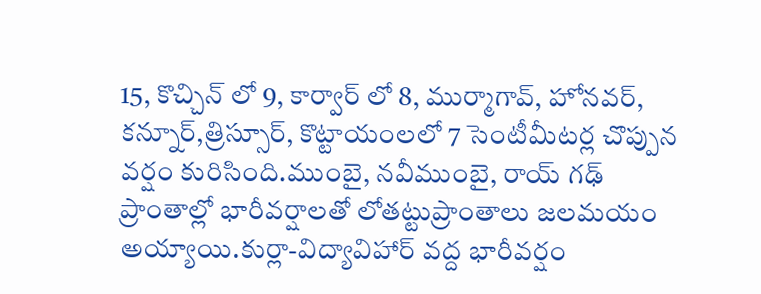15, కొచ్చిన్ లో 9, కార్వార్ లో 8, ముర్మాగావ్, హోనవర్, కన్నూర్,త్రిస్సూర్, కొట్టాయంలలో 7 సెంటీమీటర్ల చొప్పున వర్షం కురిసింది.ముంబై, నవీముంబై, రాయ్ గఢ్ ప్రాంతాల్లో భారీవర్షాలతో లోతట్టుప్రాంతాలు జలమయం అయ్యాయి.కుర్లా-విద్యావిహార్ వద్ద భారీవర్షం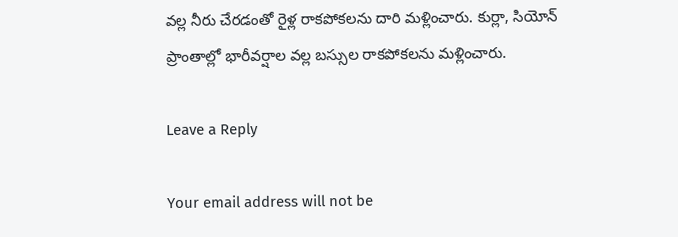వల్ల నీరు చేరడంతో రైళ్ల రాకపోకలను దారి మళ్లించారు. కుర్లా, సియోన్ ప్రాంతాల్లో భారీవర్షాల వల్ల బస్సుల రాకపోకలను మళ్లించారు.

Leave a Reply

Your email address will not be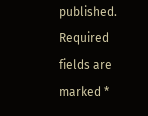published. Required fields are marked *